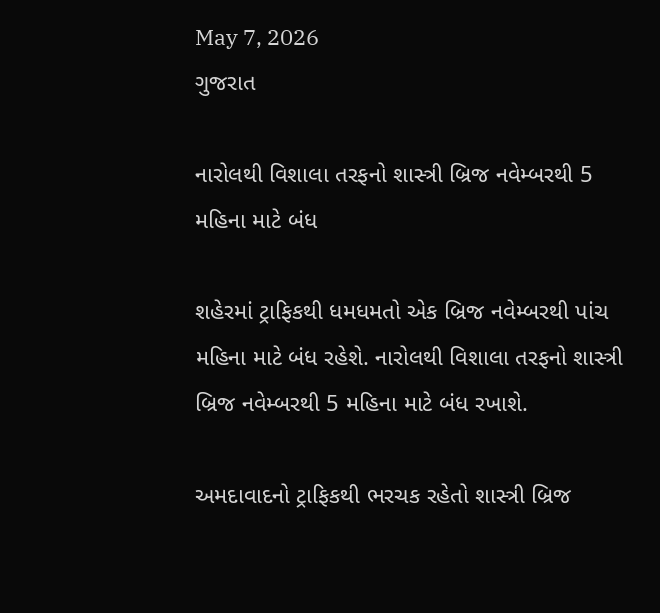May 7, 2026
ગુજરાત

નારોલથી વિશાલા તરફનો શાસ્ત્રી બ્રિજ નવેમ્બરથી 5 મહિના માટે બંધ

શહેરમાં ટ્રાફિકથી ધમધમતો એક બ્રિજ નવેમ્બરથી પાંચ મહિના માટે બંધ રહેશે. નારોલથી વિશાલા તરફનો શાસ્ત્રી બ્રિજ નવેમ્બરથી 5 મહિના માટે બંધ રખાશે.

અમદાવાદનો ટ્રાફિકથી ભરચક રહેતો શાસ્ત્રી બ્રિજ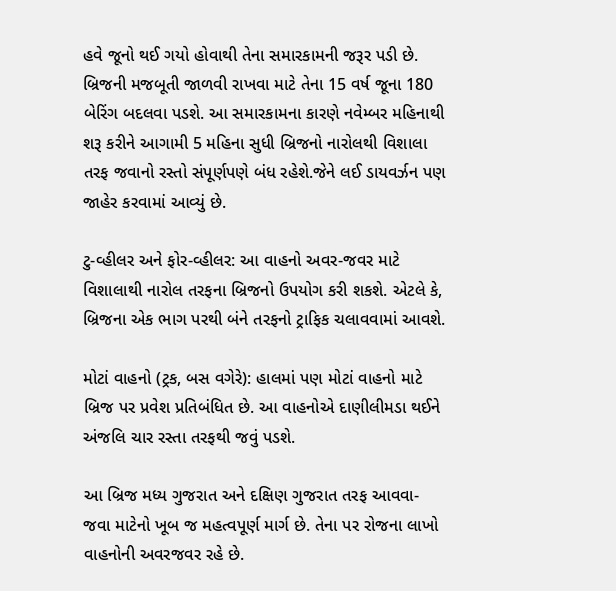હવે જૂનો થઈ ગયો હોવાથી તેના સમારકામની જરૂર પડી છે.  બ્રિજની મજબૂતી જાળવી રાખવા માટે તેના 15 વર્ષ જૂના 180 બેરિંગ બદલવા પડશે. આ સમારકામના કારણે નવેમ્બર મહિનાથી શરૂ કરીને આગામી 5 મહિના સુધી બ્રિજનો નારોલથી વિશાલા તરફ જવાનો રસ્તો સંપૂર્ણપણે બંધ રહેશે.જેને લઈ ડાયવર્ઝન પણ જાહેર કરવામાં આવ્યું છે.

ટુ-વ્હીલર અને ફોર-વ્હીલર: આ વાહનો અવર-જવર માટે વિશાલાથી નારોલ તરફના બ્રિજનો ઉપયોગ કરી શકશે. એટલે કે, બ્રિજના એક ભાગ પરથી બંને તરફનો ટ્રાફિક ચલાવવામાં આવશે.

મોટાં વાહનો (ટ્રક, બસ વગેરે): હાલમાં પણ મોટાં વાહનો માટે બ્રિજ પર પ્રવેશ પ્રતિબંધિત છે. આ વાહનોએ દાણીલીમડા થઈને અંજલિ ચાર રસ્તા તરફથી જવું પડશે.

આ બ્રિજ મધ્ય ગુજરાત અને દક્ષિણ ગુજરાત તરફ આવવા-જવા માટેનો ખૂબ જ મહત્વપૂર્ણ માર્ગ છે. તેના પર રોજના લાખો વાહનોની અવરજવર રહે છે.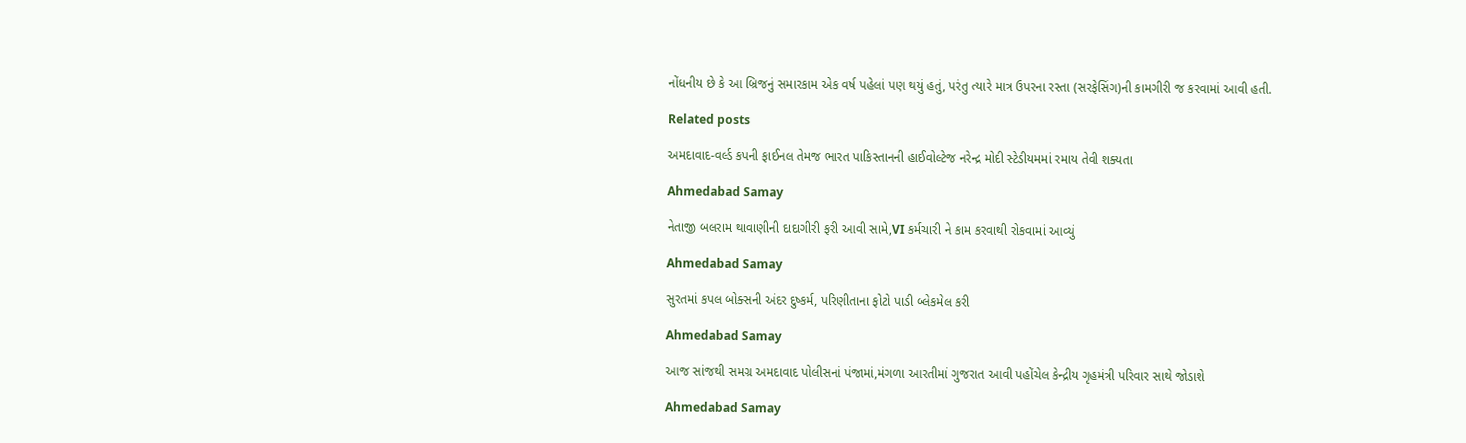નોંધનીય છે કે આ બ્રિજનું સમારકામ એક વર્ષ પહેલાં પણ થયું હતું, પરંતુ ત્યારે માત્ર ઉપરના રસ્તા (સરફેસિંગ)ની કામગીરી જ કરવામાં આવી હતી.

Related posts

અમદાવાદ-વર્લ્ડ કપની ફાઈનલ તેમજ ભારત પાકિસ્તાનની હાઈવોલ્ટેજ નરેન્દ્ર મોદી સ્ટેડીયમમાં રમાય તેવી શક્યતા

Ahmedabad Samay

નેતાજી બલરામ થાવાણીની દાદાગીરી ફરી આવી સામે,VI કર્મચારી ને કામ કરવાથી રોકવામાં આવ્યું

Ahmedabad Samay

સુરતમાં કપલ બોક્સની અંદર દુષ્કર્મ, પરિણીતાના ફોટો પાડી બ્લેકમેલ કરી

Ahmedabad Samay

આજ સાંજથી સમગ્ર અમદાવાદ પોલીસનાં પંજામાં,મંગળા આરતીમાં ગુજરાત આવી પહોંચેલ કેન્‍દ્રીય ગૃહમંત્રી પરિવાર સાથે જોડાશે

Ahmedabad Samay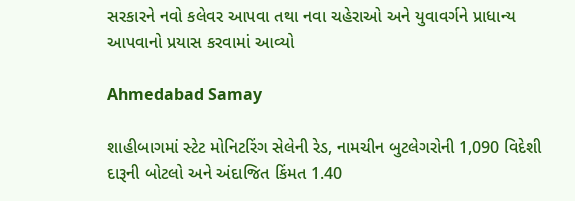સરકારને નવો કલેવર આપવા તથા નવા ચહેરાઓ અને યુવાવર્ગને પ્રાધાન્ય આપવાનો પ્રયાસ કરવામાં આવ્યો

Ahmedabad Samay

શાહીબાગમાં સ્ટેટ મોનિટરિંગ સેલેની રેડ, નામચીન બુટલેગરોની 1,090 વિદેશી દારૂની બોટલો અને અંદાજિત કિંમત 1.40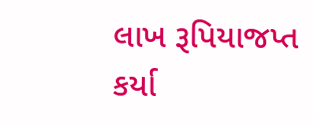લાખ રૂપિયાજપ્ત કર્યા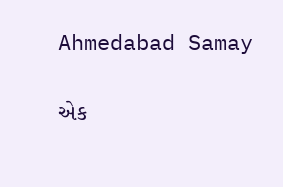Ahmedabad Samay

એક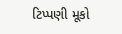ટિપ્પણી મૂકો